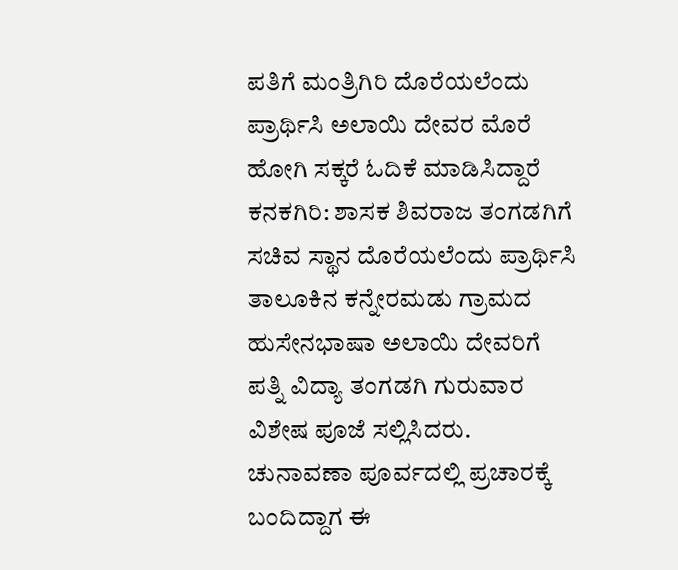ಪತಿಗೆ ಮಂತ್ರಿಗಿರಿ ದೊರೆಯಲೆಂದು ಪ್ರಾರ್ಥಿಸಿ ಅಲಾಯಿ ದೇವರ ಮೊರೆ ಹೋಗಿ ಸಕ್ಕರೆ ಓದಿಕೆ ಮಾಡಿಸಿದ್ದಾರೆ
ಕನಕಗಿರಿ: ಶಾಸಕ ಶಿವರಾಜ ತಂಗಡಗಿಗೆ ಸಚಿವ ಸ್ಥಾನ ದೊರೆಯಲೆಂದು ಪ್ರಾರ್ಥಿಸಿ ತಾಲೂಕಿನ ಕನ್ನೇರಮಡು ಗ್ರಾಮದ ಹುಸೇನಭಾಷಾ ಅಲಾಯಿ ದೇವರಿಗೆ ಪತ್ನಿ ವಿದ್ಯಾ ತಂಗಡಗಿ ಗುರುವಾರ ವಿಶೇಷ ಪೂಜೆ ಸಲ್ಲಿಸಿದರು.
ಚುನಾವಣಾ ಪೂರ್ವದಲ್ಲಿ ಪ್ರಚಾರಕ್ಕೆ ಬಂದಿದ್ದಾಗ ಈ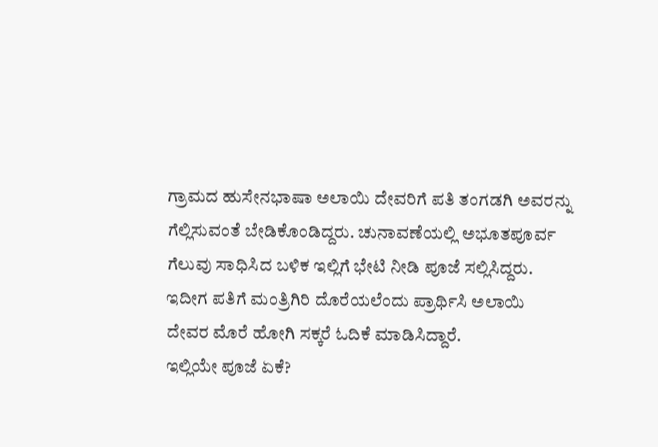ಗ್ರಾಮದ ಹುಸೇನಭಾಷಾ ಅಲಾಯಿ ದೇವರಿಗೆ ಪತಿ ತಂಗಡಗಿ ಅವರನ್ನು ಗೆಲ್ಲಿಸುವಂತೆ ಬೇಡಿಕೊಂಡಿದ್ದರು. ಚುನಾವಣೆಯಲ್ಲಿ ಅಭೂತಪೂರ್ವ ಗೆಲುವು ಸಾಧಿಸಿದ ಬಳಿಕ ಇಲ್ಲಿಗೆ ಭೇಟಿ ನೀಡಿ ಪೂಜೆ ಸಲ್ಲಿಸಿದ್ದರು. ಇದೀಗ ಪತಿಗೆ ಮಂತ್ರಿಗಿರಿ ದೊರೆಯಲೆಂದು ಪ್ರಾರ್ಥಿಸಿ ಅಲಾಯಿ ದೇವರ ಮೊರೆ ಹೋಗಿ ಸಕ್ಕರೆ ಓದಿಕೆ ಮಾಡಿಸಿದ್ದಾರೆ.
ಇಲ್ಲಿಯೇ ಪೂಜೆ ಏಕೆ?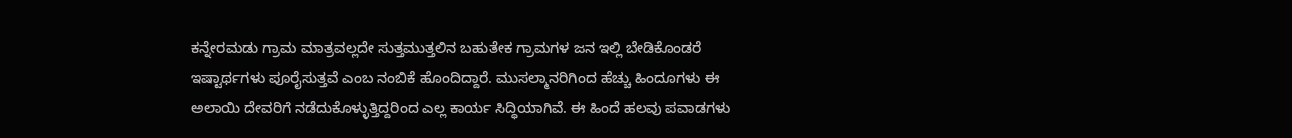ಕನ್ನೇರಮಡು ಗ್ರಾಮ ಮಾತ್ರವಲ್ಲದೇ ಸುತ್ತಮುತ್ತಲಿನ ಬಹುತೇಕ ಗ್ರಾಮಗಳ ಜನ ಇಲ್ಲಿ ಬೇಡಿಕೊಂಡರೆ ಇಷ್ಟಾರ್ಥಗಳು ಪೂರೈಸುತ್ತವೆ ಎಂಬ ನಂಬಿಕೆ ಹೊಂದಿದ್ದಾರೆ. ಮುಸಲ್ಮಾನರಿಗಿಂದ ಹೆಚ್ಚು ಹಿಂದೂಗಳು ಈ ಅಲಾಯಿ ದೇವರಿಗೆ ನಡೆದುಕೊಳ್ಳುತ್ತಿದ್ದರಿಂದ ಎಲ್ಲ ಕಾರ್ಯ ಸಿದ್ಧಿಯಾಗಿವೆ. ಈ ಹಿಂದೆ ಹಲವು ಪವಾಡಗಳು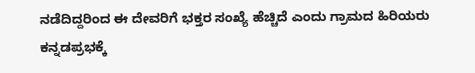ನಡೆದಿದ್ದರಿಂದ ಈ ದೇವರಿಗೆ ಭಕ್ತರ ಸಂಖ್ಯೆ ಹೆಚ್ಚಿದೆ ಎಂದು ಗ್ರಾಮದ ಹಿರಿಯರು ಕನ್ನಡಪ್ರಭಕ್ಕೆ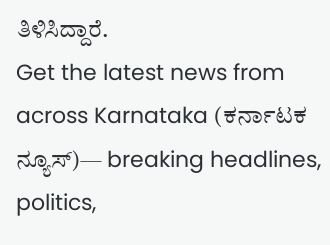ತಿಳಿಸಿದ್ದಾರೆ.
Get the latest news from across Karnataka (ಕರ್ನಾಟಕ ನ್ಯೂಸ್)— breaking headlines, politics,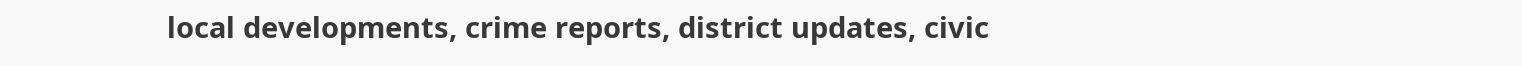local developments, crime reports, district updates, civic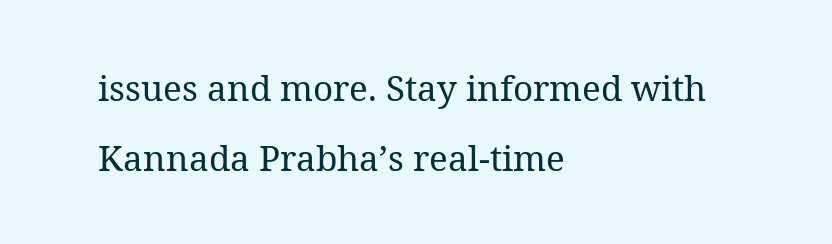issues and more. Stay informed with Kannada Prabha’s real‑time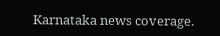Karnataka news coverage.